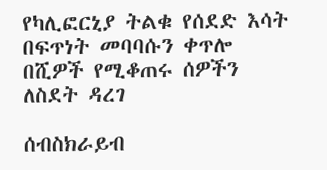የካሊፎርኒያ ትልቁ የሰደድ እሳት በፍጥነት መባባሱን ቀጥሎ በሺዎች የሚቆጠሩ ሰዎችን ለስደት ዳረገ

ሰብስክራይብ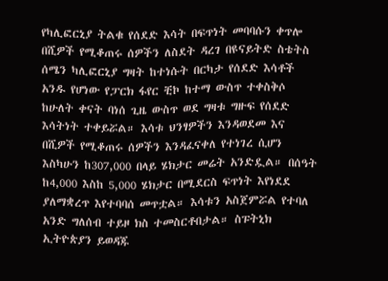የካሊፎርኒያ ትልቁ የሰደድ እሳት በፍጥነት መባባሱን ቀጥሎ በሺዎች የሚቆጠሩ ሰዎችን ለስደት ዳረገ በዩናይትድ ስቴትስ ሰሜን ካሊፎርኒያ ግዛት ከተነሱት በርካታ የሰደድ እሳቶች አንዱ የሆነው የፓርክ ፋየር ቺኮ ከተማ ውስጥ ተቀስቅሶ ከሁለት ቀናት ባነሰ ጊዜ ውስጥ ወደ ግዛቱ ግዙፍ የሰደድ እሳትነት ተቀይሯል። እሳቱ ህንፃዎችን እንዳወደመ እና በሺዎች የሚቆጠሩ ሰዎችን እንዳፈናቀለ የተነገረ ሲሆን እስካሁን ከ307,000 በላይ ሄክታር መሬት አንድዷል። በሰዓት ከ4,000 እስከ 5,000 ሄክታር በሚደርስ ፍጥነት እየነደደ ያለማቋረጥ እየተባባሰ መጥቷል። እሳቱን አስጀምሯል የተባለ አንድ ግለሰብ ተይዞ ክስ ተመስርቶበታል። ስፑትኒክ ኢትዮጵያን ይወዳጁ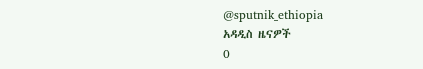@sputnik_ethiopia
አዳዲስ ዜናዎች
0